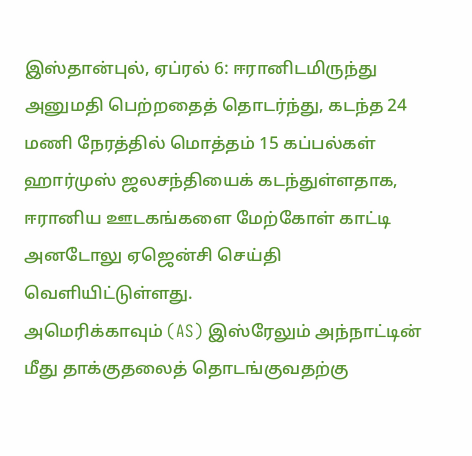இஸ்தான்புல், ஏப்ரல் 6: ஈரானிடமிருந்து அனுமதி பெற்றதைத் தொடர்ந்து, கடந்த 24 மணி நேரத்தில் மொத்தம் 15 கப்பல்கள் ஹார்முஸ் ஜலசந்தியைக் கடந்துள்ளதாக, ஈரானிய ஊடகங்களை மேற்கோள் காட்டி அனடோலு ஏஜென்சி செய்தி வெளியிட்டுள்ளது.
அமெரிக்காவும் (AS) இஸ்ரேலும் அந்நாட்டின் மீது தாக்குதலைத் தொடங்குவதற்கு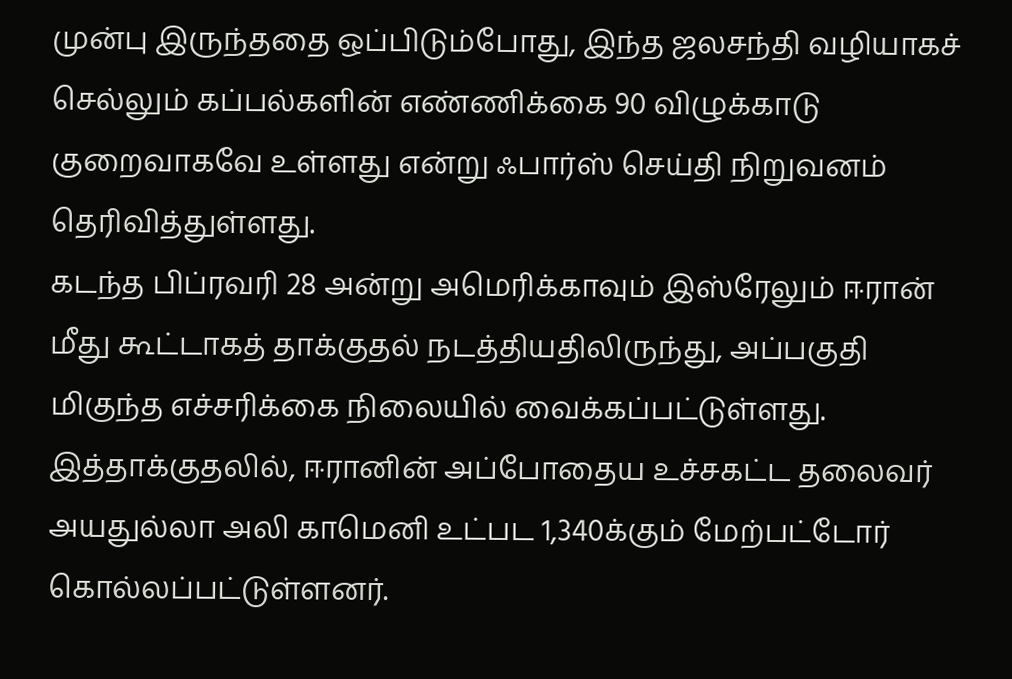முன்பு இருந்ததை ஒப்பிடும்போது, இந்த ஜலசந்தி வழியாகச் செல்லும் கப்பல்களின் எண்ணிக்கை 90 விழுக்காடு குறைவாகவே உள்ளது என்று ஃபார்ஸ் செய்தி நிறுவனம் தெரிவித்துள்ளது.
கடந்த பிப்ரவரி 28 அன்று அமெரிக்காவும் இஸ்ரேலும் ஈரான் மீது கூட்டாகத் தாக்குதல் நடத்தியதிலிருந்து, அப்பகுதி மிகுந்த எச்சரிக்கை நிலையில் வைக்கப்பட்டுள்ளது. இத்தாக்குதலில், ஈரானின் அப்போதைய உச்சகட்ட தலைவர் அயதுல்லா அலி காமெனி உட்பட 1,340க்கும் மேற்பட்டோர் கொல்லப்பட்டுள்ளனர்.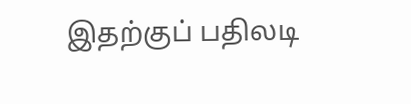இதற்குப் பதிலடி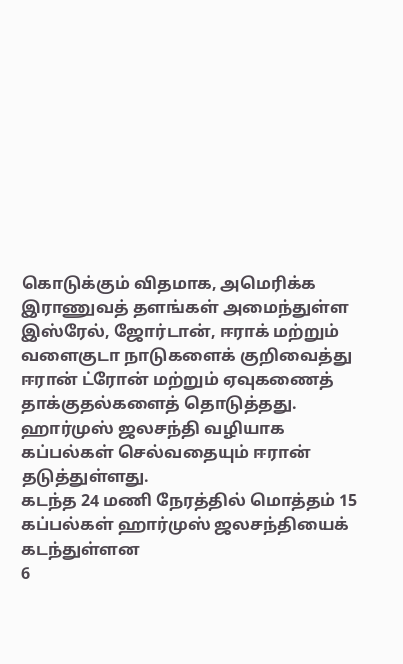கொடுக்கும் விதமாக, அமெரிக்க இராணுவத் தளங்கள் அமைந்துள்ள இஸ்ரேல், ஜோர்டான், ஈராக் மற்றும் வளைகுடா நாடுகளைக் குறிவைத்து ஈரான் ட்ரோன் மற்றும் ஏவுகணைத் தாக்குதல்களைத் தொடுத்தது.
ஹார்முஸ் ஜலசந்தி வழியாக கப்பல்கள் செல்வதையும் ஈரான் தடுத்துள்ளது.
கடந்த 24 மணி நேரத்தில் மொத்தம் 15 கப்பல்கள் ஹார்முஸ் ஜலசந்தியைக் கடந்துள்ளன
6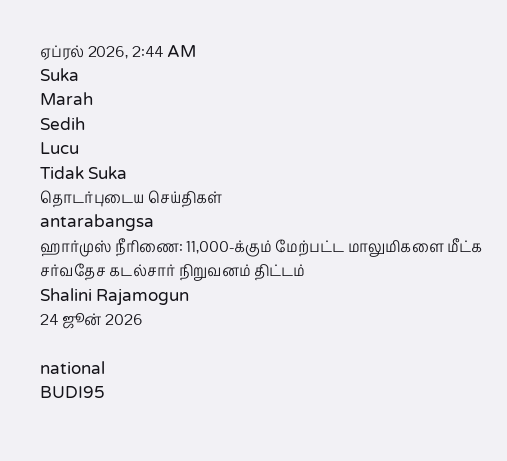ஏப்ரல் 2026, 2:44 AM
Suka
Marah
Sedih
Lucu
Tidak Suka
தொடர்புடைய செய்திகள்
antarabangsa
ஹார்முஸ் நீரிணை: 11,000-க்கும் மேற்பட்ட மாலுமிகளை மீட்க சர்வதேச கடல்சார் நிறுவனம் திட்டம்
Shalini Rajamogun
24 ஜூன் 2026

national
BUDI95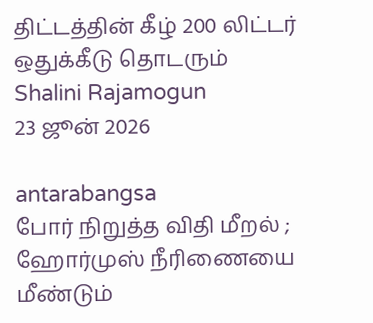திட்டத்தின் கீழ் 200 லிட்டர் ஒதுக்கீடு தொடரும்
Shalini Rajamogun
23 ஜூன் 2026

antarabangsa
போர் நிறுத்த விதி மீறல் ; ஹோர்முஸ் நீரிணையை மீண்டும்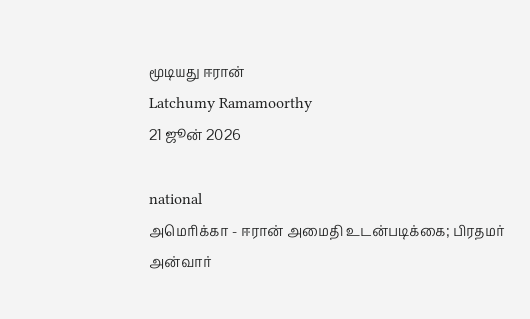மூடியது ஈரான்
Latchumy Ramamoorthy
21 ஜூன் 2026

national
அமெரிக்கா - ஈரான் அமைதி உடன்படிக்கை; பிரதமர் அன்வார்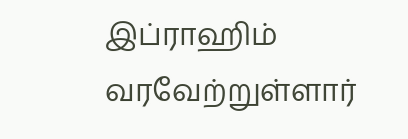இப்ராஹிம் வரவேற்றுள்ளார்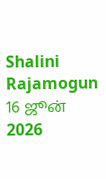Shalini Rajamogun
16 ஜூன் 2026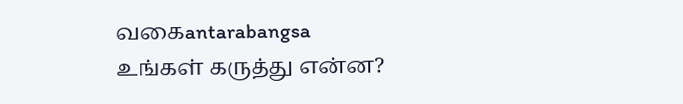வகைantarabangsa
உங்கள் கருத்து என்ன?